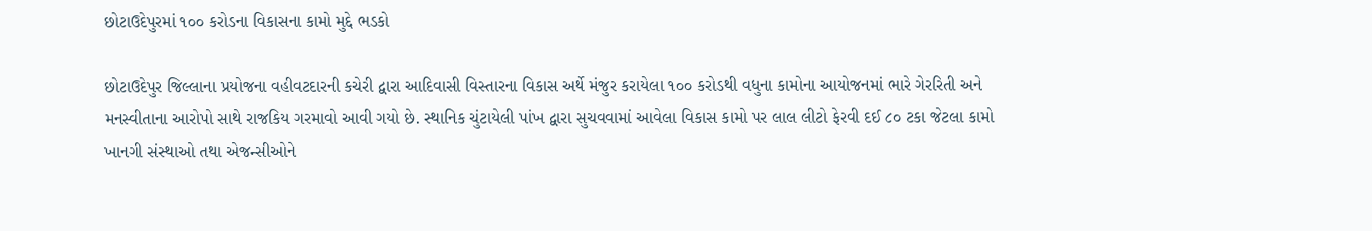છોટાઉદેપુરમાં ૧૦૦ કરોડના વિકાસના કામો મુદ્દે ભડકો

છોટાઉદેપુર જિલ્લાના પ્રયોજના વહીવટદારની કચેરી દ્વારા આદિવાસી વિસ્તારના વિકાસ અર્થે મંજુર કરાયેલા ૧૦૦ કરોડથી વધુના કામોના આયોજનમાં ભારે ગેરરિતી અને મનસ્વીતાના આરોપો સાથે રાજકિય ગરમાવો આવી ગયો છે. સ્થાનિક ચુંટાયેલી પાંખ દ્વારા સુચવવામાં આવેલા વિકાસ કામો પર લાલ લીટો ફેરવી દઈ ૮૦ ટકા જેટલા કામો ખાનગી સંસ્થાઓ તથા એજન્સીઓને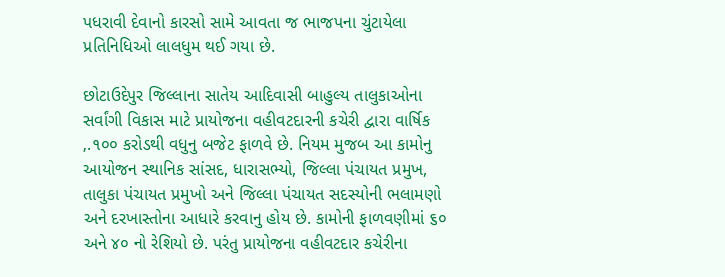પધરાવી દેવાનો કારસો સામે આવતા જ ભાજપના ચુંટાયેલા પ્રતિનિધિઓ લાલધુમ થઈ ગયા છે.

છોટાઉદેપુર જિલ્લાના સાતેય આદિવાસી બાહુલ્ય તાલુકાઓના સર્વાંગી વિકાસ માટે પ્રાયોજના વહીવટદારની કચેરી દ્વારા વાર્ષિક ‚.૧૦૦ કરોડથી વધુનુ બજેટ ફાળવે છે. નિયમ મુજબ આ કામોનુ આયોજન સ્થાનિક સાંસદ, ધારાસભ્યો, જિલ્લા પંચાયત પ્રમુખ, તાલુકા પંચાયત પ્રમુખો અને જિલ્લા પંચાયત સદસ્યોની ભલામણો અને દરખાસ્તોના આધારે કરવાનુ હોય છે. કામોની ફાળવણીમાં ૬૦ અને ૪૦ નો રેશિયો છે. પરંતુ પ્રાયોજના વહીવટદાર કચેરીના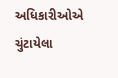અધિકારીઓએ ચુંટાયેલા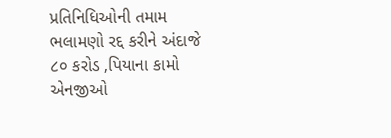પ્રતિનિધિઓની તમામ ભલામણો રદ્દ કરીને અંદાજે ૮૦ કરોડ ‚પિયાના કામો એનજીઓ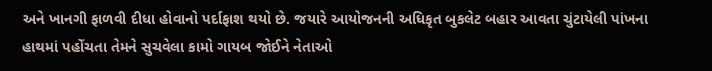અને ખાનગી ફાળવી દીધા હોવાનો પર્દાફાશ થયો છે. જયારે આયોજનની અધિકૃત બુકલેટ બહાર આવતા ચુંટાયેલી પાંખના હાથમાં પહોંચતા તેમને સુચવેલા કામો ગાયબ જોઈને નેતાઓ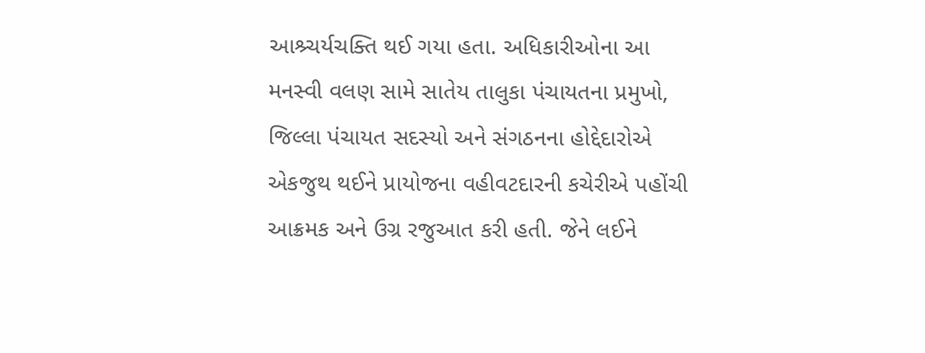આશ્ર્ચર્યચક્તિ થઈ ગયા હતા. અધિકારીઓના આ મનસ્વી વલણ સામે સાતેય તાલુકા પંચાયતના પ્રમુખો, જિલ્લા પંચાયત સદસ્યો અને સંગઠનના હોદ્દેદારોએ એકજુથ થઈને પ્રાયોજના વહીવટદારની કચેરીએ પહોંચી આક્રમક અને ઉગ્ર રજુઆત કરી હતી. જેને લઈને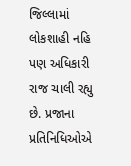જિલ્લામાં લોકશાહી નહિ પણ અધિકારી રાજ ચાલી રહ્યુ છે. પ્રજાના પ્રતિનિધિઓએ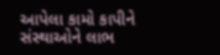આપેલા કામો કાપીને સંસ્થાઓને લાભ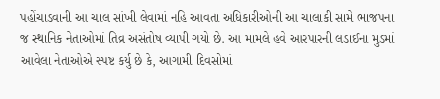પહોંચાડવાની આ ચાલ સાંખી લેવામાં નહિ આવતા અધિકારીઓની આ ચાલાકી સામે ભાજપના જ સ્થાનિક નેતાઓમાં તિવ્ર અસંતોષ વ્યાપી ગયો છે. આ મામલે હવે આરપારની લડાઈના મુડમાં આવેલા નેતાઓએ સ્પષ્ટ કર્યુ છે કે, આગામી દિવસોમાં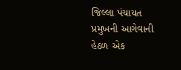જિલ્લા પંચાયત પ્રમુખની આગેવાની હેઠળ એક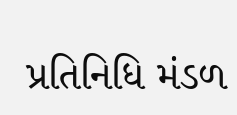પ્રતિનિધિ મંડળ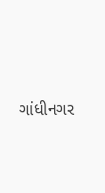ગાંધીનગર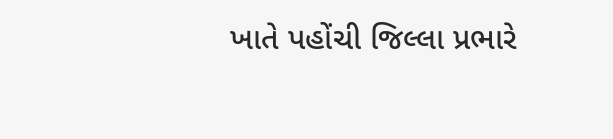ખાતે પહોંચી જિલ્લા પ્રભારે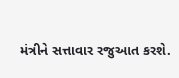મંત્રીને સત્તાવાર રજુઆત કરશે.